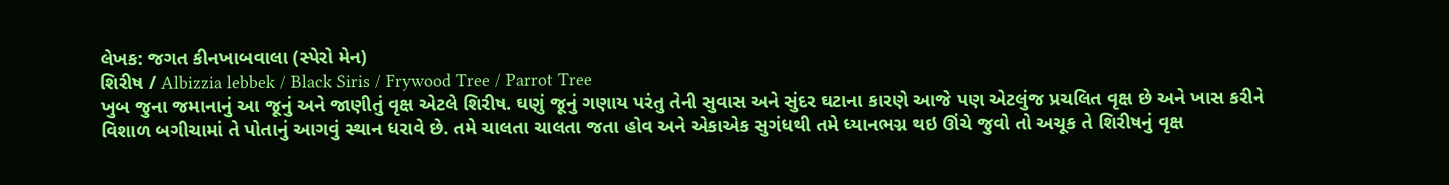લેખક: જગત કીનખાબવાલા (સ્પેરો મેન)
શિરીષ / Albizzia lebbek / Black Siris / Frywood Tree / Parrot Tree
ખુબ જુના જમાનાનું આ જૂનું અને જાણીતું વૃક્ષ એટલે શિરીષ. ઘણું જૂનું ગણાય પરંતુ તેની સુવાસ અને સુંદર ઘટાના કારણે આજે પણ એટલુંજ પ્રચલિત વૃક્ષ છે અને ખાસ કરીને વિશાળ બગીચામાં તે પોતાનું આગવું સ્થાન ધરાવે છે. તમે ચાલતા ચાલતા જતા હોવ અને એકાએક સુગંધથી તમે ધ્યાનભગ્ન થઇ ઊંચે જુવો તો અચૂક તે શિરીષનું વૃક્ષ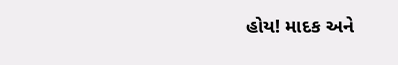હોય! માદક અને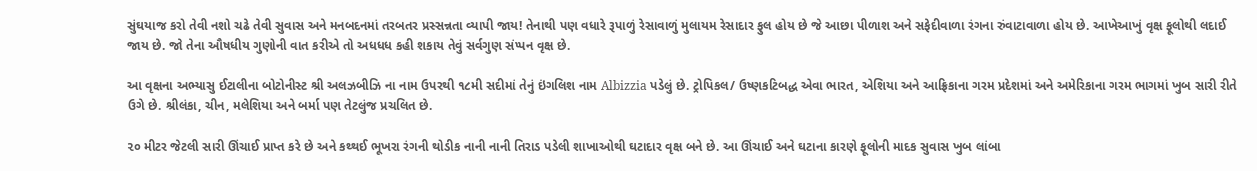સુંઘયાજ કરો તેવી નશો ચઢે તેવી સુવાસ અને મનબદનમાં તરબતર પ્રસ્સન્નતા વ્યાપી જાય! તેનાથી પણ વધારે રૂપાળું રેસાવાળું મુલાયમ રેસાદાર ફુલ હોય છે જે આછા પીળાશ અને સફેદીવાળા રંગના રુંવાટાવાળા હોય છે. આખેઆખું વૃક્ષ ફૂલોથી લદાઈ જાય છે. જો તેના ઔષધીય ગુણોની વાત કરીએ તો અધધધ કહી શકાય તેવું સર્વગુણ સંપ્પન વૃક્ષ છે.

આ વૃક્ષના અભ્યાસુ ઈટાલીના બોટોનીસ્ટ શ્રી અલઝબીઝિ ના નામ ઉપરથી ૧૮મી સદીમાં તેનું ઇંગલિશ નામ Albizzia પડેલું છે. ટ્રોપિકલ/ ઉષ્ણકટિબદ્ધ એવા ભારત, એશિયા અને આફ્રિકાના ગરમ પ્રદેશમાં અને અમેરિકાના ગરમ ભાગમાં ખુબ સારી રીતે ઉગે છે. શ્રીલંકા, ચીન, મલેશિયા અને બર્મા પણ તેટલુંજ પ્રચલિત છે.

૨૦ મીટર જેટલી સારી ઊંચાઈ પ્રાપ્ત કરે છે અને કથ્થઈ ભૂખરા રંગની થોડીક નાની નાની તિરાડ પડેલી શાખાઓથી ઘટાદાર વૃક્ષ બને છે. આ ઊંચાઈ અને ઘટાના કારણે ફૂલોની માદક સુવાસ ખુબ લાંબા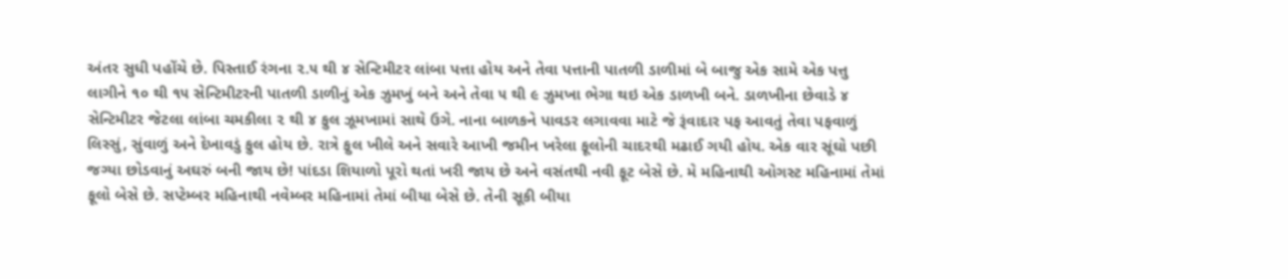અંતર સુધી પહોંચે છે. પિસ્તાઈ રંગના ૨.૫ થી ૪ સેન્ટિમીટર લાંબા પત્તા હોય અને તેવા પત્તાની પાતળી ડાળીમાં બે બાજુ એક સામે એક પત્તુ લાગીને ૧૦ થી ૧૫ સેન્ટિમીટરની પાતળી ડાળીનું એક ઝુમખું બને અને તેવા ૫ થી ૯ ઝુમખા ભેગા થઇ એક ડાળખી બને. ડાળખીના છેવાડે ૪ સેન્ટિમીટર જેટલા લાંબા ચમકીલા ૨ થી ૪ ફુલ ઝૂમખામાં સાથે ઉગે. નાના બાળકને પાવડર લગાવવા માટે જે રૂંવાદાર પફ આવતું તેવા પફવાળું લિસ્સું, સુંવાળું અને દેખાવડું ફુલ હોય છે. રાત્રે ફુલ ખીલે અને સવારે આખી જમીન ખરેલા ફૂલોની ચાદરથી મઢાઈ ગયી હોય. એક વાર સૂંઘો પછી જગ્યા છોડવાનું અઘરું બની જાય છે! પાંદડા શિયાળો પૂરો થતાં ખરી જાય છે અને વસંતથી નવી ફૂટ બેસે છે. મે મહિનાથી ઓગસ્ટ મહિનામાં તેમાં ફૂલો બેસે છે. સપ્ટેમ્બર મહિનાથી નવેમ્બર મહિનામાં તેમાં બીયા બેસે છે. તેની સૂકી બીયા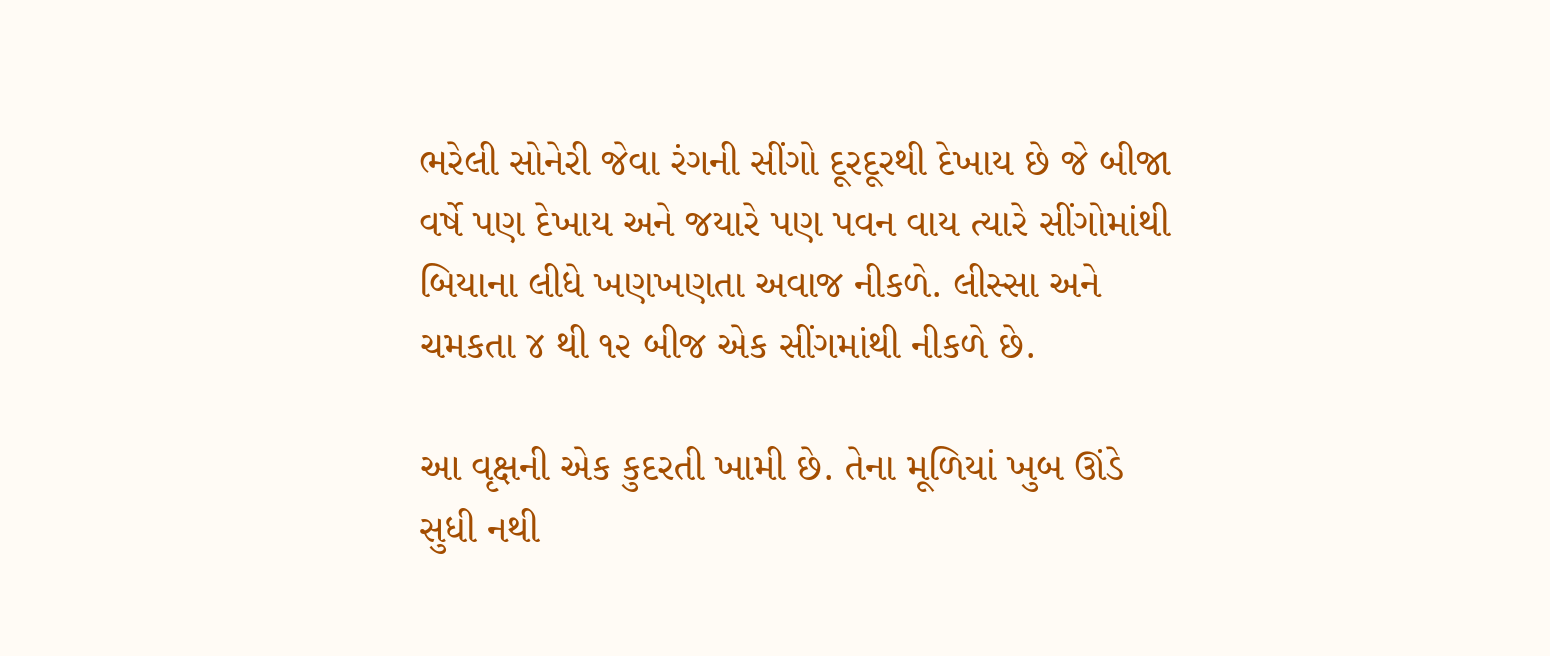ભરેલી સોનેરી જેવા રંગની સીંગો દૂરદૂરથી દેખાય છે જે બીજા વર્ષે પણ દેખાય અને જયારે પણ પવન વાય ત્યારે સીંગોમાંથી બિયાના લીધે ખણખણતા અવાજ નીકળે. લીસ્સા અને ચમકતા ૪ થી ૧૨ બીજ એક સીંગમાંથી નીકળે છે.

આ વૃક્ષની એક કુદરતી ખામી છે. તેના મૂળિયાં ખુબ ઊંડે સુધી નથી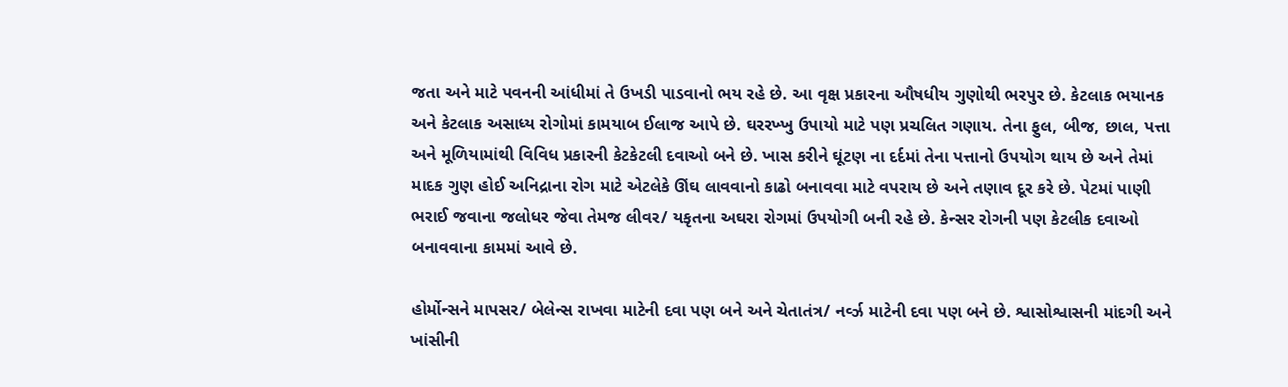જતા અને માટે પવનની આંધીમાં તે ઉખડી પાડવાનો ભય રહે છે. આ વૃક્ષ પ્રકારના ઔષધીય ગુણોથી ભરપુર છે. કેટલાક ભયાનક અને કેટલાક અસાધ્ય રોગોમાં કામયાબ ઈલાજ આપે છે. ઘરરખ્ખુ ઉપાયો માટે પણ પ્રચલિત ગણાય. તેના ફુલ, બીજ, છાલ, પત્તા અને મૂળિયામાંથી વિવિધ પ્રકારની કેટકેટલી દવાઓ બને છે. ખાસ કરીને ઘૂંટણ ના દર્દમાં તેના પત્તાનો ઉપયોગ થાય છે અને તેમાં માદક ગુણ હોઈ અનિદ્રાના રોગ માટે એટલેકે ઊંઘ લાવવાનો કાઢો બનાવવા માટે વપરાય છે અને તણાવ દૂર કરે છે. પેટમાં પાણી ભરાઈ જવાના જલોધર જેવા તેમજ લીવર/ યકૃતના અઘરા રોગમાં ઉપયોગી બની રહે છે. કેન્સર રોગની પણ કેટલીક દવાઓ બનાવવાના કામમાં આવે છે.

હોર્મોન્સને માપસર/ બેલેન્સ રાખવા માટેની દવા પણ બને અને ચેતાતંત્ર/ નર્વ્ઝ માટેની દવા પણ બને છે. શ્વાસોશ્વાસની માંદગી અને ખાંસીની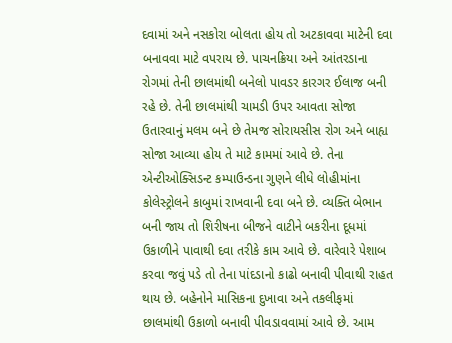દવામાં અને નસકોરા બોલતા હોય તો અટકાવવા માટેની દવા બનાવવા માટે વપરાય છે. પાચનક્રિયા અને આંતરડાના રોગમાં તેની છાલમાંથી બનેલો પાવડર કારગર ઈલાજ બની રહે છે. તેની છાલમાંથી ચામડી ઉપર આવતા સોજા ઉતારવાનું મલમ બને છે તેમજ સોરાયસીસ રોગ અને બાહ્ય સોજા આવ્યા હોય તે માટે કામમાં આવે છે. તેના એન્ટીઓક્સિડન્ટ કમ્પાઉન્ડના ગુણને લીધે લોહીમાંના કોલેસ્ટ્રોલને કાબુમાં રાખવાની દવા બને છે. વ્યક્તિ બેભાન બની જાય તો શિરીષના બીજને વાટીને બકરીના દૂધમાં ઉકાળીને પાવાથી દવા તરીકે કામ આવે છે. વારેવારે પેશાબ કરવા જવું પડે તો તેના પાંદડાનો કાઢો બનાવી પીવાથી રાહત થાય છે. બહેનોને માસિકના દુખાવા અને તકલીફમાં છાલમાંથી ઉકાળો બનાવી પીવડાવવામાં આવે છે. આમ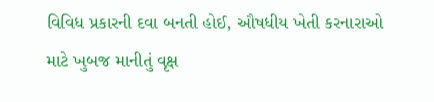વિવિધ પ્રકારની દવા બનતી હોઈ, ઔષધીય ખેતી કરનારાઓ માટે ખુબજ માનીતું વૃક્ષ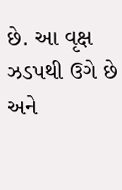છે. આ વૃક્ષ ઝડપથી ઉગે છે અને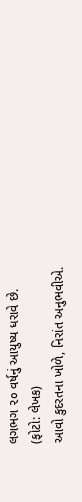લગભગ ૨૦ વર્ષનું આયુષ્ય ધરાવે છે.
(ફોટો: લેખક)
આવો કુદરતના ખોળે, નિરાંત અનુભવીએ.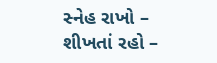સ્નેહ રાખો – શીખતાં રહો –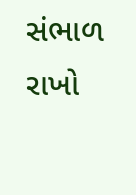સંભાળ રાખો